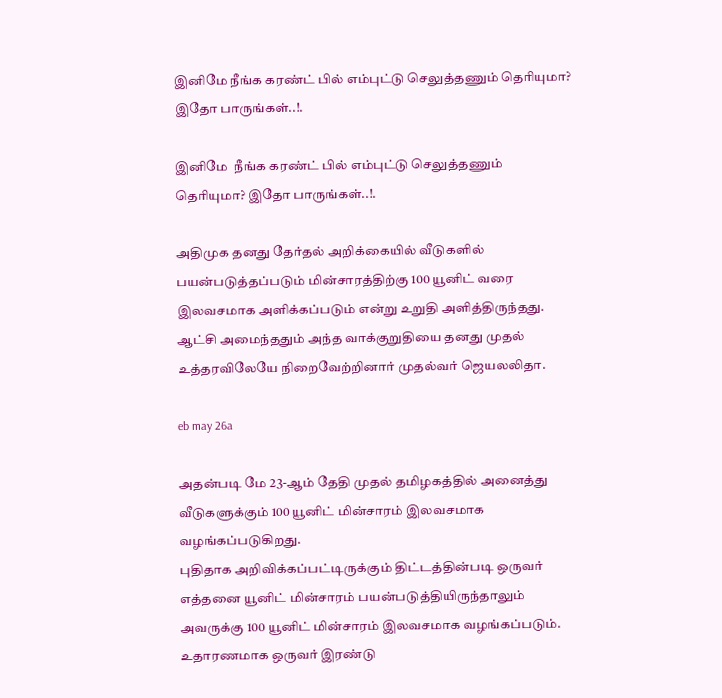இனிமே நீங்க கரண்ட் பில் எம்புட்டு செலுத்தணும் தெரியுமா? இதோ பாருங்கள்..!.

இனிமே  நீங்க கரண்ட் பில் எம்புட்டு செலுத்தணும் தெரியுமா? இதோ பாருங்கள்..!.

அதிமுக தனது தேர்தல் அறிக்கையில் வீடுகளில் பயன்படுத்தப்படும் மின்சாரத்திற்கு 100 யூனிட் வரை இலவசமாக அளிக்கப்படும் என்று உறுதி அளித்திருந்தது. ஆட்சி அமைந்ததும் அந்த வாக்குறுதியை தனது முதல் உத்தரவிலேயே நிறைவேற்றினார் முதல்வர் ஜெயலலிதா.

eb may 26a

அதன்படி மே 23-ஆம் தேதி முதல் தமிழகத்தில் அனைத்து வீடுகளுக்கும் 100 யூனிட் மின்சாரம் இலவசமாக வழங்கப்படுகிறது.
புதிதாக அறிவிக்கப்பட்டிருக்கும் திட்டத்தின்படி ஒருவர் எத்தனை யூனிட் மின்சாரம் பயன்படுத்தியிருந்தாலும் அவருக்கு 100 யூனிட் மின்சாரம் இலவசமாக வழங்கப்படும். உதாரணமாக ஒருவர் இரண்டு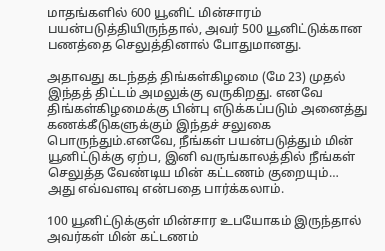மாதங்களில் 600 யூனிட் மின்சாரம் பயன்படுத்தியிருந்தால், அவர் 500 யூனிட்டுக்கான பணத்தை செலுத்தினால் போதுமானது.

அதாவது கடந்தத் திங்கள்கிழமை (மே 23) முதல் இந்தத் திட்டம் அமலுக்கு வருகிறது. எனவே திங்கள்கிழமைக்கு பின்பு எடுக்கப்படும் அனைத்து கணக்கீடுகளுக்கும் இந்தச் சலுகை பொருந்தும்.எனவே, நீங்கள் பயன்படுத்தும் மின் யூனிட்டுக்கு ஏற்ப, இனி வருங்காலத்தில் நீங்கள் செலுத்த வேண்டிய மின் கட்டணம் குறையும்… அது எவ்வளவு என்பதை பார்க்கலாம்.

100 யூனிட்டுக்குள் மின்சார உபயோகம் இருந்தால் அவர்கள் மின் கட்டணம்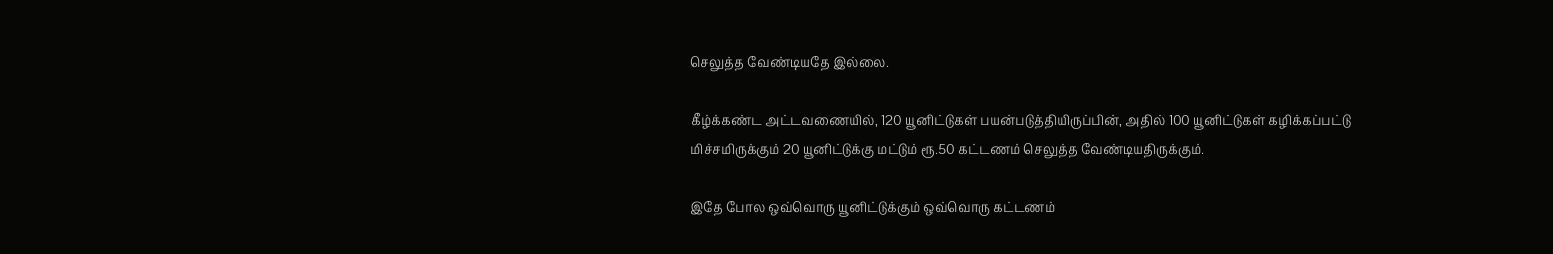செலுத்த வேண்டியதே இல்லை.

கீழ்க்கண்ட அட்டவணையில், 120 யூனிட்டுகள் பயன்படுத்தியிருப்பின், அதில் 100 யூனிட்டுகள் கழிக்கப்பட்டு மிச்சமிருக்கும் 20 யூனிட்டுக்கு மட்டும் ரூ.50 கட்டணம் செலுத்த வேண்டியதிருக்கும்.

இதே போல ஒவ்வொரு யூனிட்டுக்கும் ஒவ்வொரு கட்டணம்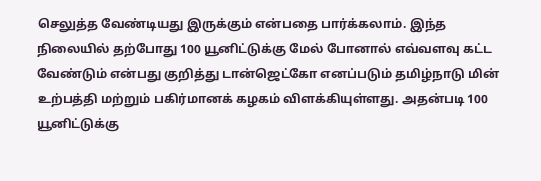செலுத்த வேண்டியது இருக்கும் என்பதை பார்க்கலாம். இந்த நிலையில் தற்போது 100 யூனிட்டுக்கு மேல் போனால் எவ்வளவு கட்ட வேண்டும் என்பது குறித்து டான்ஜெட்கோ எனப்படும் தமிழ்நாடு மின் உற்பத்தி மற்றும் பகிர்மானக் கழகம் விளக்கியுள்ளது. அதன்படி 100 யூனிட்டுக்கு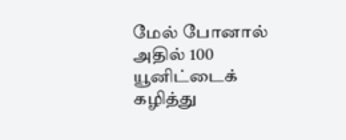மேல் போனால் அதில் 100 யூனிட்டைக் கழித்து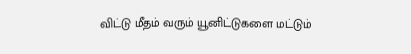விட்டு மீதம் வரும் யூனிட்டுகளை மட்டும்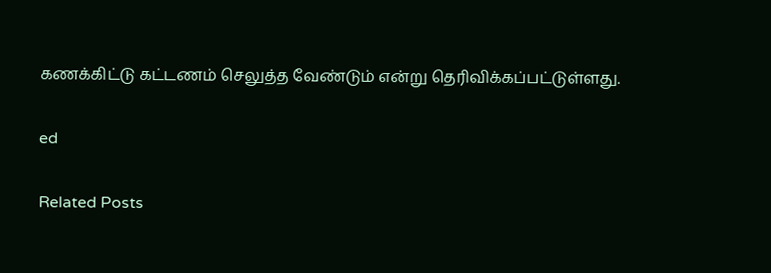கணக்கிட்டு கட்டணம் செலுத்த வேண்டும் என்று தெரிவிக்கப்பட்டுள்ளது.

ed

Related Posts